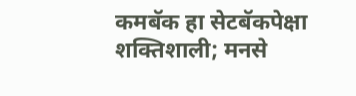कमबॅक हा सेटबॅकपेक्षा शक्तिशाली; मनसे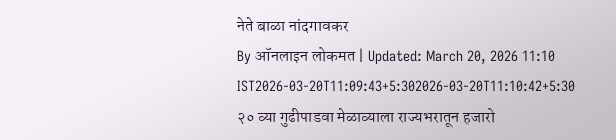नेते बाळा नांदगावकर
By ऑनलाइन लोकमत | Updated: March 20, 2026 11:10 IST2026-03-20T11:09:43+5:302026-03-20T11:10:42+5:30
२० व्या गुढीपाडवा मेळाव्याला राज्यभरातून हजारो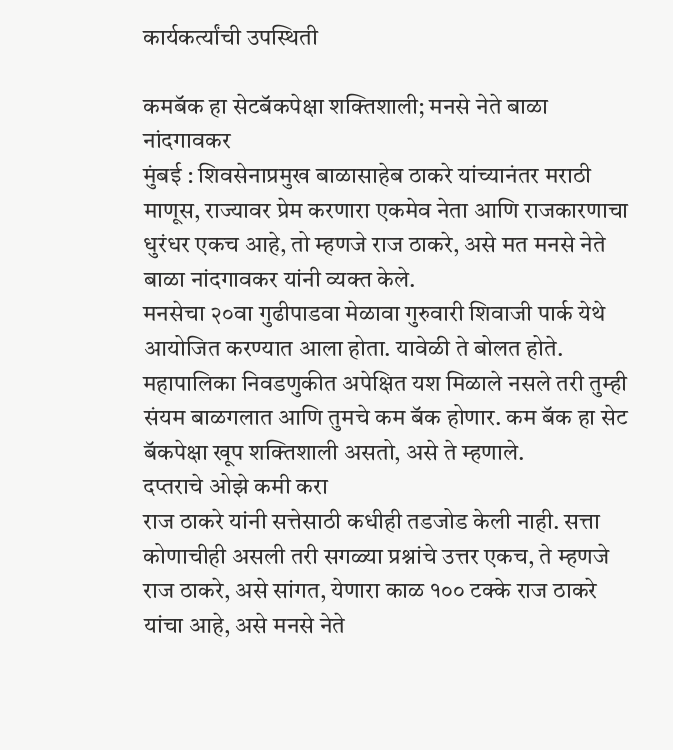कार्यकर्त्यांची उपस्थिती

कमबॅक हा सेटबॅकपेक्षा शक्तिशाली; मनसे नेते बाळा नांदगावकर
मुंबई : शिवसेनाप्रमुख बाळासाहेब ठाकरे यांच्यानंतर मराठी माणूस, राज्यावर प्रेम करणारा एकमेव नेता आणि राजकारणाचा धुरंधर एकच आहे, तो म्हणजे राज ठाकरे, असे मत मनसे नेते बाळा नांदगावकर यांनी व्यक्त केले.
मनसेचा २०वा गुढीपाडवा मेळावा गुरुवारी शिवाजी पार्क येथे आयोजित करण्यात आला होता. यावेळी ते बोलत होते. महापालिका निवडणुकीत अपेक्षित यश मिळाले नसले तरी तुम्ही संयम बाळगलात आणि तुमचे कम बॅक होणार. कम बॅक हा सेट बॅकपेक्षा खूप शक्तिशाली असतो, असे ते म्हणाले.
दप्तराचे ओझे कमी करा
राज ठाकरे यांनी सत्तेसाठी कधीही तडजोड केली नाही. सत्ता कोणाचीही असली तरी सगळ्या प्रश्नांचे उत्तर एकच, ते म्हणजे राज ठाकरे, असे सांगत, येणारा काळ १०० टक्के राज ठाकरे यांचा आहे, असे मनसे नेते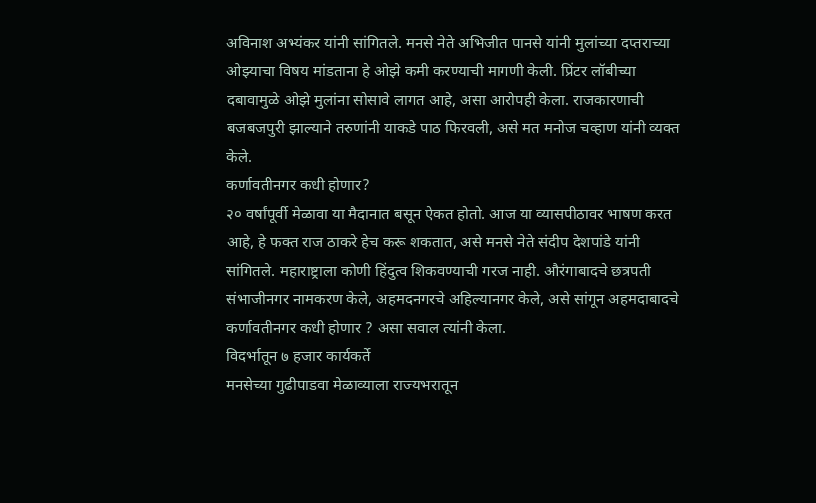अविनाश अभ्यंकर यांनी सांगितले. मनसे नेते अभिजीत पानसे यांनी मुलांच्या दप्तराच्या ओझ्याचा विषय मांडताना हे ओझे कमी करण्याची मागणी केली. प्रिंटर लॉबीच्या दबावामुळे ओझे मुलांना सोसावे लागत आहे, असा आरोपही केला. राजकारणाची बजबजपुरी झाल्याने तरुणांनी याकडे पाठ फिरवली, असे मत मनोज चव्हाण यांनी व्यक्त केले.
कर्णावतीनगर कधी होणार?
२० वर्षांपूर्वी मेळावा या मैदानात बसून ऐकत होतो. आज या व्यासपीठावर भाषण करत आहे, हे फक्त राज ठाकरे हेच करू शकतात, असे मनसे नेते संदीप देशपांडे यांनी सांगितले. महाराष्ट्राला कोणी हिंदुत्व शिकवण्याची गरज नाही. औरंगाबादचे छत्रपती संभाजीनगर नामकरण केले, अहमदनगरचे अहिल्यानगर केले, असे सांगून अहमदाबादचे कर्णावतीनगर कधी होणार ? असा सवाल त्यांनी केला.
विदर्भातून ७ हजार कार्यकर्ते
मनसेच्या गुढीपाडवा मेळाव्याला राज्यभरातून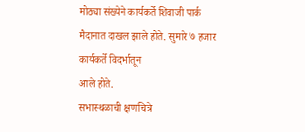मोठ्या संख्येने कार्यकर्ते शिवाजी पार्क मैदानात दाखल झाले होते. सुमारे ७ हजार कार्यकर्ते विदर्भातून
आले होते.
सभास्थळाची क्षणचित्रे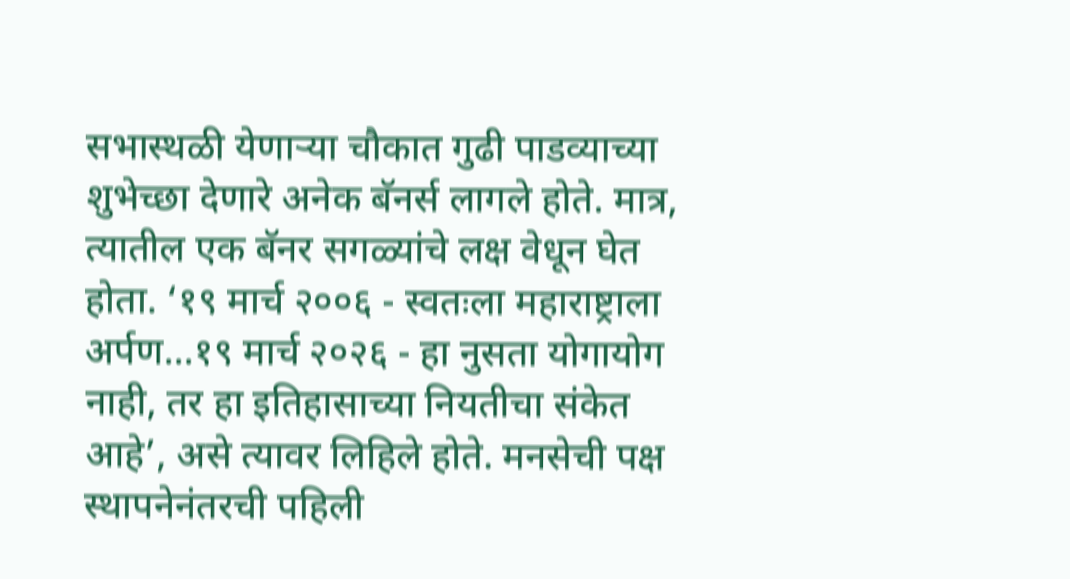सभास्थळी येणाऱ्या चौकात गुढी पाडव्याच्या शुभेच्छा देणारे अनेक बॅनर्स लागले होते. मात्र, त्यातील एक बॅनर सगळ्यांचे लक्ष वेधून घेत होता. ‘१९ मार्च २००६ - स्वतःला महाराष्ट्राला अर्पण...१९ मार्च २०२६ - हा नुसता योगायोग नाही, तर हा इतिहासाच्या नियतीचा संकेत आहे’, असे त्यावर लिहिले होते. मनसेची पक्ष स्थापनेनंतरची पहिली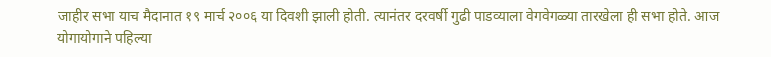जाहीर सभा याच मैदानात १९ मार्च २००६ या दिवशी झाली होती. त्यानंतर दरवर्षी गुढी पाडव्याला वेगवेगळ्या तारखेला ही सभा होते. आज योगायोगाने पहिल्या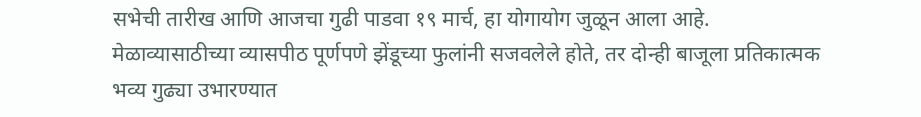सभेची तारीख आणि आजचा गुढी पाडवा १९ मार्च, हा योगायोग जुळून आला आहे.
मेळाव्यासाठीच्या व्यासपीठ पूर्णपणे झेंडूच्या फुलांनी सजवलेले होते, तर दोन्ही बाजूला प्रतिकात्मक भव्य गुढ्या उभारण्यात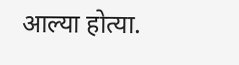आल्या होत्या.